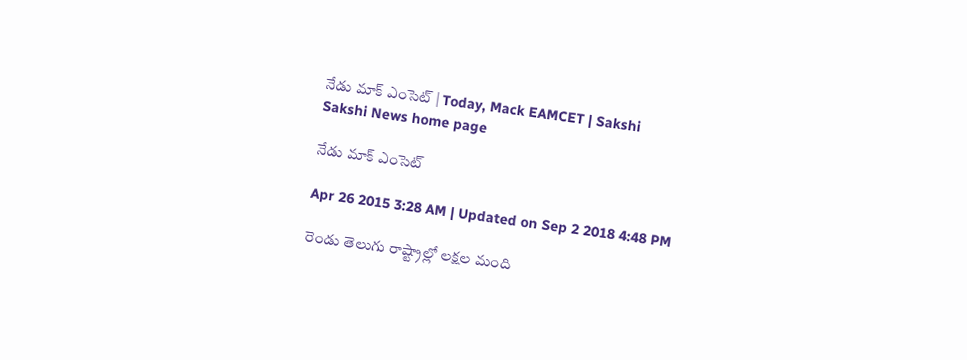నేడు మాక్ ఎంసెట్ | Today, Mack EAMCET | Sakshi
Sakshi News home page

నేడు మాక్ ఎంసెట్

Apr 26 2015 3:28 AM | Updated on Sep 2 2018 4:48 PM

రెండు తెలుగు రాష్ట్రాల్లో లక్షల మంది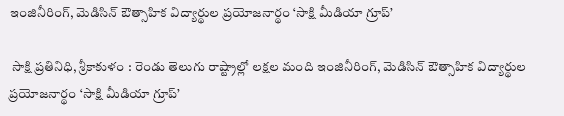ఇంజినీరింగ్, మెడిసిన్ ఔత్సాహిక విద్యార్థుల ప్రయోజనార్థం ‘సాక్షి మీడియా గ్రూప్’

 సాక్షి ప్రతినిధి, శ్రీకాకుళం : రెండు తెలుగు రాష్ట్రాల్లో లక్షల మంది ఇంజినీరింగ్, మెడిసిన్ ఔత్సాహిక విద్యార్థుల ప్రయోజనార్థం ‘సాక్షి మీడియా గ్రూప్’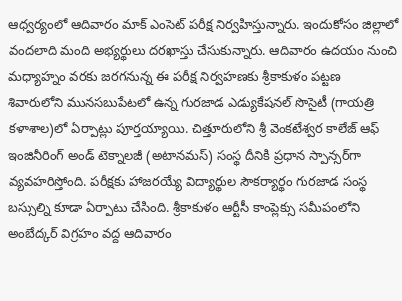ఆధ్వర్యంలో ఆదివారం మాక్ ఎంసెట్ పరీక్ష నిర్వహిస్తున్నారు. ఇందుకోసం జిల్లాలో వందలాది మంది అభ్యర్థులు దరఖాస్తు చేసుకున్నారు. ఆదివారం ఉదయం నుంచి మధ్యాహ్నం వరకు జరగనున్న ఈ పరీక్ష నిర్వహణకు శ్రీకాకుళం పట్టణ శివారులోని మునసబుపేటలో ఉన్న గురజాడ ఎడ్యుకేషనల్ సొసైటీ (గాయత్రి కళాశాల)లో ఏర్పాట్లు పూర్తయ్యాయి. చిత్తూరులోని శ్రీ వెంకటేశ్వర కాలేజ్ ఆఫ్ ఇంజినీరింగ్ అండ్ టెక్నాలజీ (అటానమస్) సంస్థ దీనికి ప్రధాన స్పాన్సర్‌గా వ్యవహరిస్తోంది. పరీక్షకు హాజరయ్యే విద్యార్థుల సౌకర్యార్థం గురజాడ సంస్థ బస్సుల్ని కూడా ఏర్పాటు చేసింది. శ్రీకాకుళం ఆర్టీసీ కాంప్లెక్సు సమీపంలోని అంబేద్కర్ విగ్రహం వద్ద ఆదివారం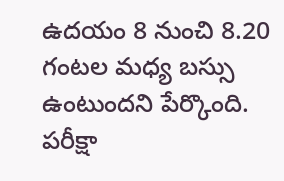ఉదయం 8 నుంచి 8.20 గంటల మధ్య బస్సు ఉంటుందని పేర్కొంది. పరీక్షా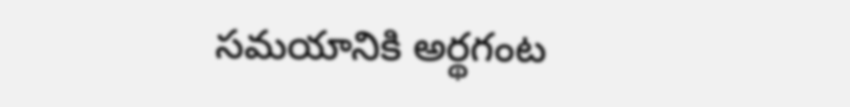సమయానికి అర్థగంట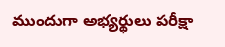ముందుగా అభ్యర్థులు పరీక్షా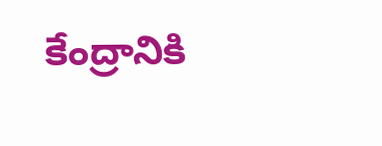కేంద్రానికి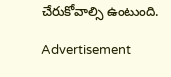చేరుకోవాల్సి ఉంటుంది.

Advertisement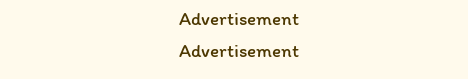Advertisement
Advertisement